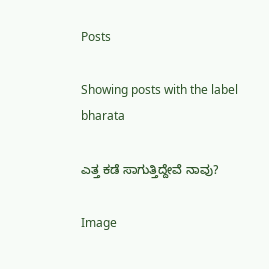Posts

Showing posts with the label bharata

ಎತ್ತ ಕಡೆ ಸಾಗುತ್ತಿದ್ದೇವೆ ನಾವು?

Image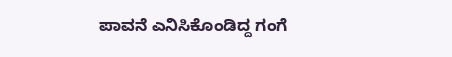ಪಾವನೆ ಎನಿಸಿಕೊಂಡಿದ್ದ ಗಂಗೆ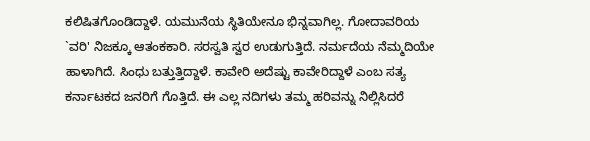ಕಲಿಷಿತಗೊಂಡಿದ್ದಾಳೆ. ಯಮುನೆಯ ಸ್ಥಿತಿಯೇನೂ ಭಿನ್ನವಾಗಿಲ್ಲ. ಗೋದಾವರಿಯ `ವರಿ' ನಿಜಕ್ಕೂ ಆತಂಕಕಾರಿ. ಸರಸ್ವತಿ ಸ್ವರ ಉಡುಗುತ್ತಿದೆ. ನರ್ಮದೆಯ ನೆಮ್ಮದಿಯೇ ಹಾಳಾಗಿದೆ. ಸಿಂಧು ಬತ್ತುತ್ತಿದ್ದಾಳೆ. ಕಾವೇರಿ ಅದೆಷ್ಟು ಕಾವೇರಿದ್ದಾಳೆ ಎಂಬ ಸತ್ಯ ಕರ್ನಾಟಕದ ಜನರಿಗೆ ಗೊತ್ತಿದೆ. ಈ ಎಲ್ಲ ನದಿಗಳು ತಮ್ಮ ಹರಿವನ್ನು ನಿಲ್ಲಿಸಿದರೆ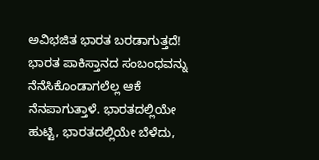ಅವಿಭಜಿತ ಭಾರತ ಬರಡಾಗುತ್ತದೆ! ಭಾರತ ಪಾಕಿಸ್ತಾನದ ಸಂಬಂಧವನ್ನು ನೆನೆಸಿಕೊಂಡಾಗಲೆಲ್ಲ ಆಕೆ ನೆನಪಾಗುತ್ತಾಳೆ. ಭಾರತದಲ್ಲಿಯೇ ಹುಟ್ಟಿ, ಭಾರತದಲ್ಲಿಯೇ ಬೆಳೆದು,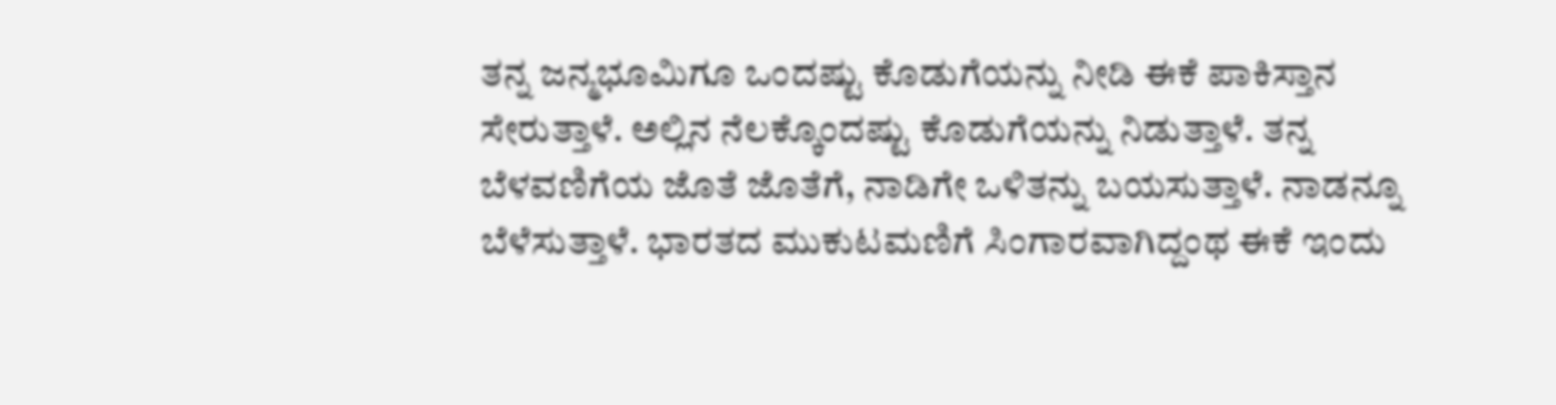ತನ್ನ ಜನ್ಮಭೂಮಿಗೂ ಒಂದಷ್ಟು ಕೊಡುಗೆಯನ್ನು ನೀಡಿ ಈಕೆ ಪಾಕಿಸ್ತಾನ ಸೇರುತ್ತಾಳೆ. ಅಲ್ಲಿನ ನೆಲಕ್ಕೊಂದಷ್ಟು ಕೊಡುಗೆಯನ್ನು ನಿಡುತ್ತಾಳೆ. ತನ್ನ ಬೆಳವಣಿಗೆಯ ಜೊತೆ ಜೊತೆಗೆ, ನಾಡಿಗೇ ಒಳಿತನ್ನು ಬಯಸುತ್ತಾಳೆ. ನಾಡನ್ನೂ ಬೆಳೆಸುತ್ತಾಳೆ. ಭಾರತದ ಮುಕುಟಮಣಿಗೆ ಸಿಂಗಾರವಾಗಿದ್ದಂಥ ಈಕೆ ಇಂದು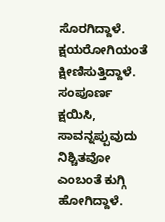ಸೊರಗಿದ್ದಾಳೆ. ಕ್ಷಯರೋಗಿಯಂತೆ ಕ್ಷೀಣಿಸುತ್ತಿದ್ದಾಳೆ. ಸಂಪೂರ್ಣ ಕ್ಷಯಿಸಿ, ಸಾವನ್ನಪ್ಪುವುದು ನಿಶ್ಚಿತವೋ ಎಂಬಂತೆ ಕುಗ್ಗಿ ಹೋಗಿದ್ದಾಳೆ.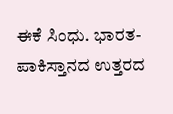ಈಕೆ ಸಿಂಧು. ಭಾರತ-ಪಾಕಿಸ್ತಾನದ ಉತ್ತರದ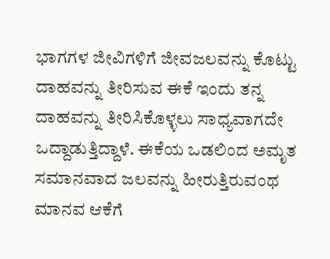ಭಾಗಗಳ ಜೀವಿಗಳಿಗೆ ಜೀವಜಲವನ್ನು ಕೊಟ್ಟು ದಾಹವನ್ನು ತೀರಿಸುವ ಈಕೆ ಇಂದು ತನ್ನ ದಾಹವನ್ನು ತೀರಿಸಿಕೊಳ್ಳಲು ಸಾಧ್ಯವಾಗದೇ ಒದ್ದಾಡುತ್ತಿದ್ದಾಳೆ. ಈಕೆಯ ಒಡಲಿಂದ ಅಮೃತ ಸಮಾನವಾದ ಜಲವನ್ನು ಹೀರುತ್ತಿರುವಂಥ ಮಾನವ ಆಕೆಗೆ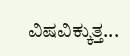ವಿಷವಿಕ್ಕುತ್ತ...